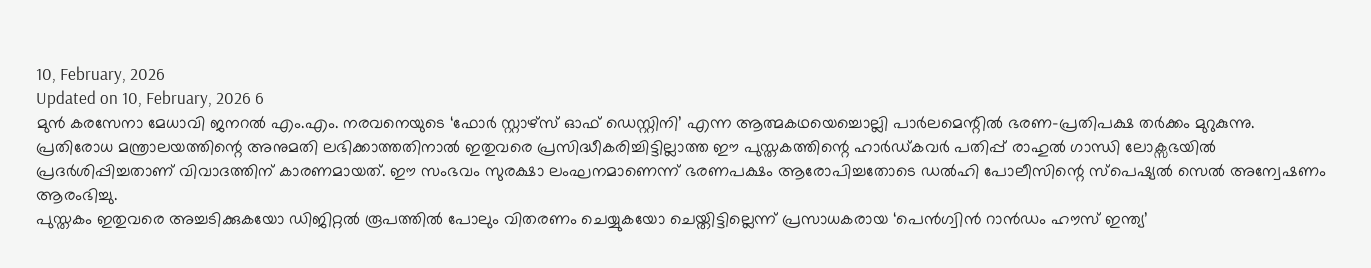10, February, 2026
Updated on 10, February, 2026 6
മുൻ കരസേനാ മേധാവി ജനറൽ എം.എം. നരവനെയുടെ ‘ഫോർ സ്റ്റാഴ്സ് ഓഫ് ഡെസ്റ്റിനി’ എന്ന ആത്മകഥയെച്ചൊല്ലി പാർലമെന്റിൽ ഭരണ-പ്രതിപക്ഷ തർക്കം മുറുകുന്നു. പ്രതിരോധ മന്ത്രാലയത്തിന്റെ അനുമതി ലഭിക്കാത്തതിനാൽ ഇതുവരെ പ്രസിദ്ധീകരിച്ചിട്ടില്ലാത്ത ഈ പുസ്തകത്തിന്റെ ഹാർഡ്കവർ പതിപ്പ് രാഹുൽ ഗാന്ധി ലോക്സഭയിൽ പ്രദർശിപ്പിച്ചതാണ് വിവാദത്തിന് കാരണമായത്. ഈ സംഭവം സുരക്ഷാ ലംഘനമാണെന്ന് ഭരണപക്ഷം ആരോപിച്ചതോടെ ഡൽഹി പോലീസിന്റെ സ്പെഷ്യൽ സെൽ അന്വേഷണം ആരംഭിച്ചു.
പുസ്തകം ഇതുവരെ അച്ചടിക്കുകയോ ഡിജിറ്റൽ രൂപത്തിൽ പോലും വിതരണം ചെയ്യുകയോ ചെയ്തിട്ടില്ലെന്ന് പ്രസാധകരായ ‘പെൻഗ്വിൻ റാൻഡം ഹൗസ് ഇന്ത്യ’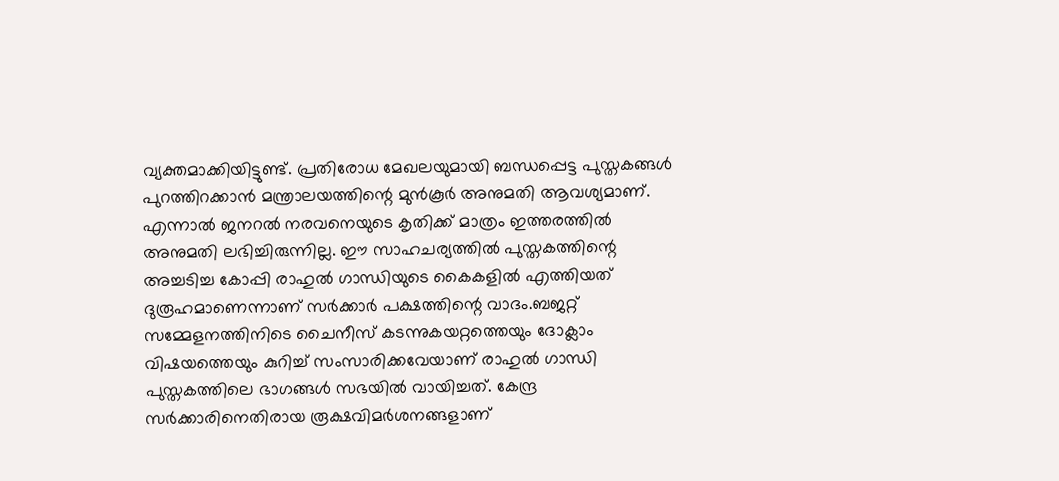വ്യക്തമാക്കിയിട്ടുണ്ട്. പ്രതിരോധ മേഖലയുമായി ബന്ധപ്പെട്ട പുസ്തകങ്ങൾ പുറത്തിറക്കാൻ മന്ത്രാലയത്തിന്റെ മുൻകൂർ അനുമതി ആവശ്യമാണ്. എന്നാൽ ജനറൽ നരവനെയുടെ കൃതിക്ക് മാത്രം ഇത്തരത്തിൽ അനുമതി ലഭിച്ചിരുന്നില്ല. ഈ സാഹചര്യത്തിൽ പുസ്തകത്തിന്റെ അച്ചടിച്ച കോപ്പി രാഹുൽ ഗാന്ധിയുടെ കൈകളിൽ എത്തിയത് ദുരൂഹമാണെന്നാണ് സർക്കാർ പക്ഷത്തിന്റെ വാദം.ബജറ്റ് സമ്മേളനത്തിനിടെ ചൈനീസ് കടന്നുകയറ്റത്തെയും ദോക്ലാം വിഷയത്തെയും കുറിച്ച് സംസാരിക്കവേയാണ് രാഹുൽ ഗാന്ധി പുസ്തകത്തിലെ ഭാഗങ്ങൾ സഭയിൽ വായിച്ചത്. കേന്ദ്ര സർക്കാരിനെതിരായ രൂക്ഷവിമർശനങ്ങളാണ്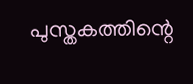പുസ്തകത്തിന്റെ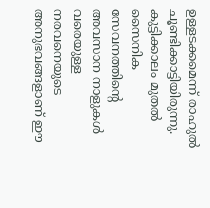ഉള്ളടക്കമെന്ന് രാഹുൽ ചൂണ്ടിക്കാട്ടിയിരുന്നു. കുട്ടിക്കാലം മുതൽ സൈനിക സേവനത്തിന്റെ അവസാന നാളുകൾ വരെയുള്ള നരവനെയുടെ അനുഭവങ്ങളാണ് ഈ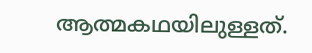ആത്മകഥയിലുള്ളത്.